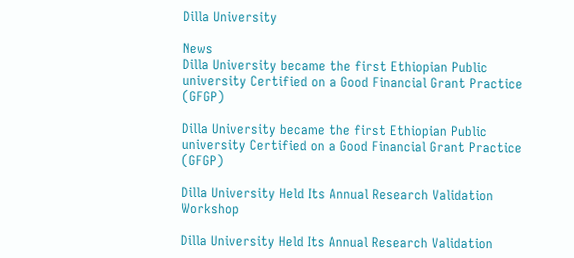Dilla University

News
Dilla University became the first Ethiopian Public university Certified on a Good Financial Grant Practice (GFGP)

Dilla University became the first Ethiopian Public university Certified on a Good Financial Grant Practice (GFGP)

Dilla University Held Its Annual Research Validation Workshop

Dilla University Held Its Annual Research Validation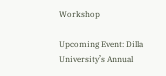Workshop

Upcoming Event: Dilla University’s Annual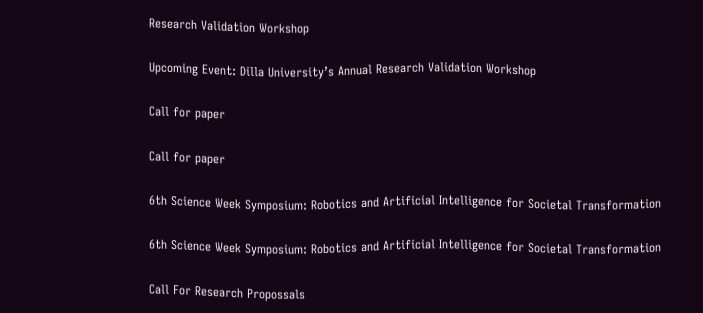Research Validation Workshop

Upcoming Event: Dilla University’s Annual Research Validation Workshop

Call for paper

Call for paper

6th Science Week Symposium: Robotics and Artificial Intelligence for Societal Transformation

6th Science Week Symposium: Robotics and Artificial Intelligence for Societal Transformation

Call For Research Propossals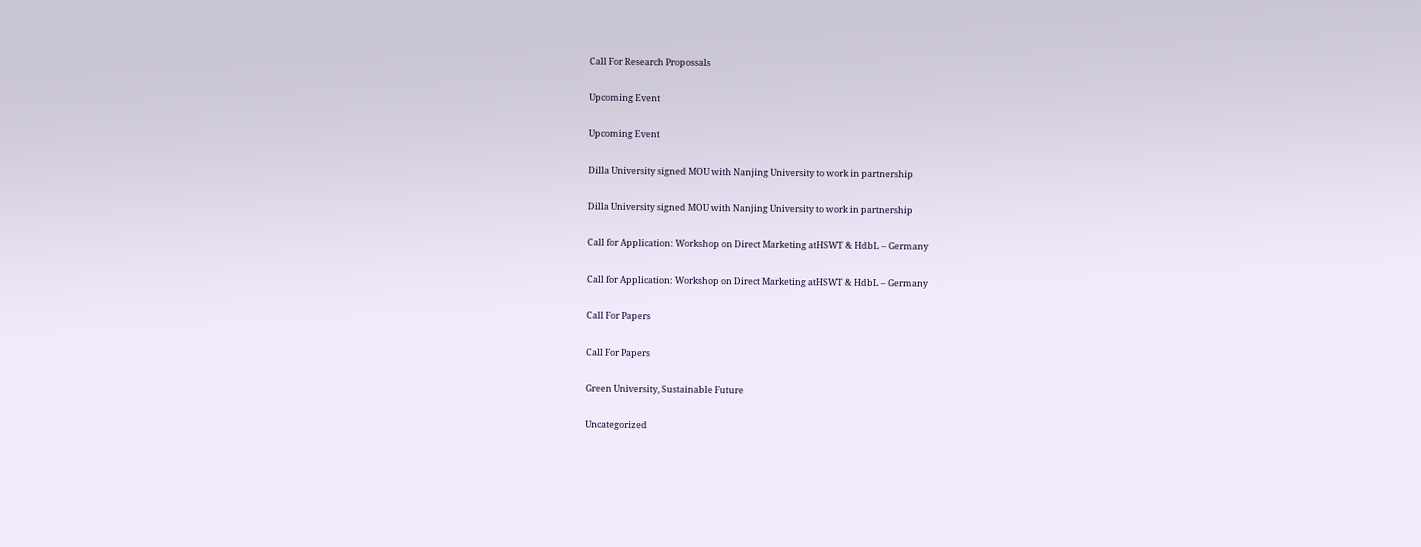Call For Research Propossals

Upcoming Event

Upcoming Event

Dilla University signed MOU with Nanjing University to work in partnership

Dilla University signed MOU with Nanjing University to work in partnership

Call for Application: Workshop on Direct Marketing atHSWT & HdbL – Germany

Call for Application: Workshop on Direct Marketing atHSWT & HdbL – Germany

Call For Papers

Call For Papers

Green University, Sustainable Future

Uncategorized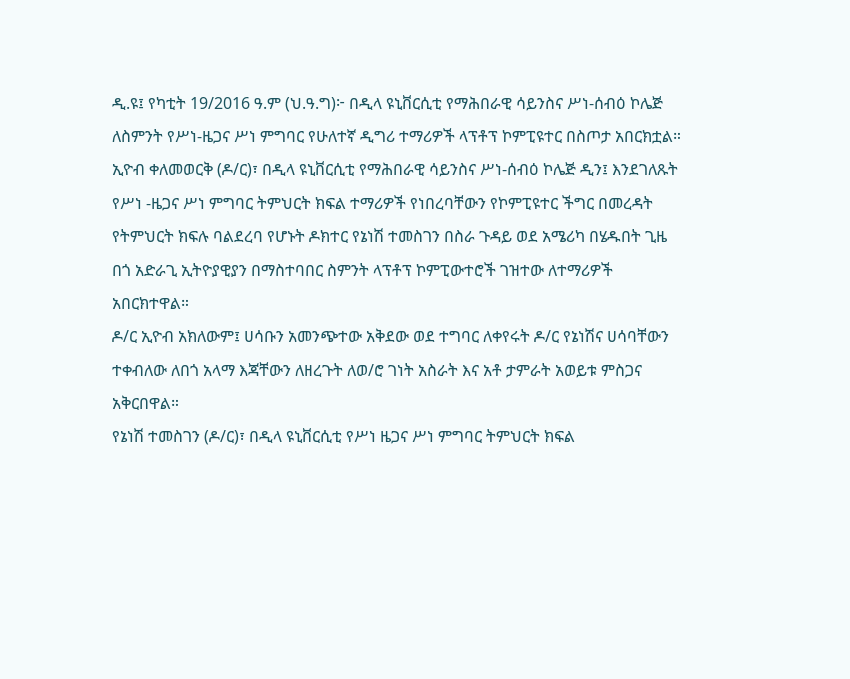ዲ.ዩ፤ የካቲት 19/2016 ዓ.ም (ህ.ዓ.ግ)፦ በዲላ ዩኒቨርሲቲ የማሕበራዊ ሳይንስና ሥነ-ሰብዕ ኮሌጅ ለስምንት የሥነ-ዜጋና ሥነ ምግባር የሁለተኛ ዲግሪ ተማሪዎች ላፕቶፕ ኮምፒዩተር በስጦታ አበርክቷል።
ኢዮብ ቀለመወርቅ (ዶ/ር)፣ በዲላ ዩኒቨርሲቲ የማሕበራዊ ሳይንስና ሥነ-ሰብዕ ኮሌጅ ዲን፤ እንደገለጹት የሥነ -ዜጋና ሥነ ምግባር ትምህርት ክፍል ተማሪዎች የነበረባቸውን የኮምፒዩተር ችግር በመረዳት የትምህርት ክፍሉ ባልደረባ የሆኑት ዶክተር የኔነሽ ተመስገን በስራ ጉዳይ ወደ አሜሪካ በሄዱበት ጊዜ በጎ አድራጊ ኢትዮያዊያን በማስተባበር ስምንት ላፕቶፕ ኮምፒውተሮች ገዝተው ለተማሪዎች አበርክተዋል።
ዶ/ር ኢዮብ አክለውም፤ ሀሳቡን አመንጭተው አቅደው ወደ ተግባር ለቀየሩት ዶ/ር የኔነሽና ሀሳባቸውን ተቀብለው ለበጎ አላማ እጃቸውን ለዘረጉት ለወ/ሮ ገነት አስራት እና አቶ ታምራት አወይቱ ምስጋና አቅርበዋል።
የኔነሽ ተመስገን (ዶ/ር)፣ በዲላ ዩኒቨርሲቲ የሥነ ዜጋና ሥነ ምግባር ትምህርት ክፍል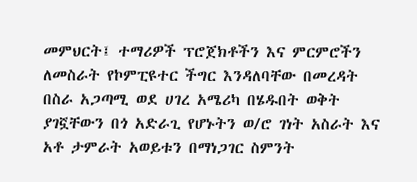መምህርት፤ ተማሪዎች ፕሮጀክቶችን እና ምርምሮችን ለመስራት የኮምፒዩተር ችግር እንዳለባቸው በመረዳት በስራ አጋጣሚ ወደ ሀገረ አሜሪካ በሄዱበት ወቅት ያገኟቸውን በጎ አድራጊ የሆኑትን ወ/ሮ ገነት አስራት እና አቶ ታምራት አወይቱን በማነጋገር ስምንት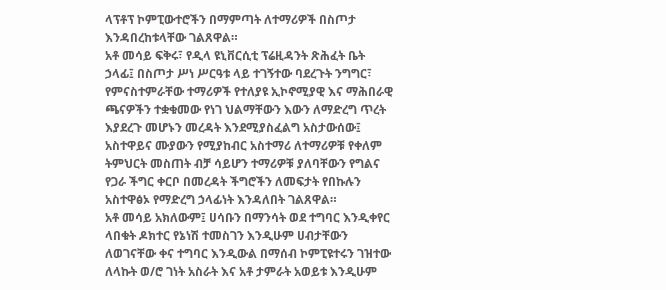ላፕቶፕ ኮምፒውተሮችን በማምጣት ለተማሪዎች በስጦታ እንዳበረከቱላቸው ገልጸዋል።
አቶ መሳይ ፍቅሩ፣ የዲላ ዩኒቨርሲቲ ፕሬዚዳንት ጽሕፈት ቤት ኃላፊ፤ በስጦታ ሥነ ሥርዓቱ ላይ ተገኝተው ባደረጉት ንግግር፣ የምናስተምራቸው ተማሪዎች የተለያዩ ኢኮኖሚያዊ እና ማሕበራዊ ጫናዎችን ተቋቁመው የነገ ህልማቸውን እውን ለማድረግ ጥረት እያደረጉ መሆኑን መረዳት እንደሚያስፈልግ አስታውሰው፤ አስተዋይና ሙያውን የሚያከብር አስተማሪ ለተማሪዎቹ የቀለም ትምህርት መስጠት ብቻ ሳይሆን ተማሪዎቹ ያለባቸውን የግልና የጋራ ችግር ቀርቦ በመረዳት ችግሮችን ለመፍታት የበኩሉን አስተዋፅኦ የማድረግ ኃላፊነት እንዳለበት ገልጸዋል።
አቶ መሳይ አክለውም፤ ሀሳቡን በማንሳት ወደ ተግባር እንዲቀየር ላበቁት ዶክተር የኔነሽ ተመስገን እንዲሁም ሀብታቸውን ለወገናቸው ቀና ተግባር እንዲውል በማሰብ ኮምፒዩተሩን ገዝተው ለላኩት ወ/ሮ ገነት አስራት እና አቶ ታምራት አወይቱ እንዲሁም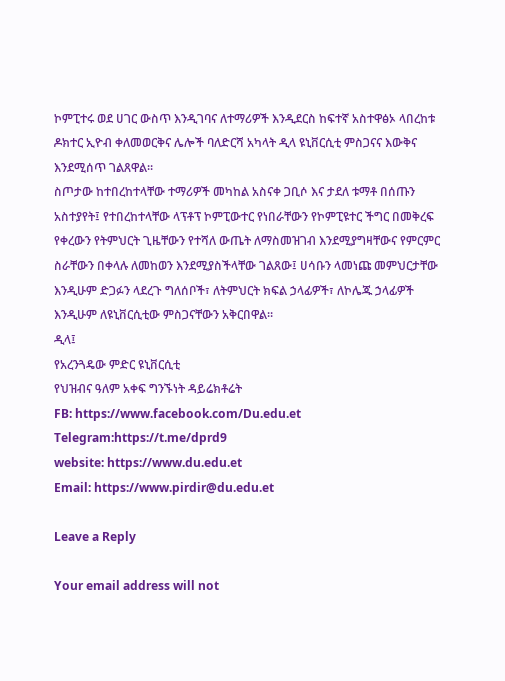ኮምፒተሩ ወደ ሀገር ውስጥ እንዲገባና ለተማሪዎች እንዲደርስ ከፍተኛ አስተዋፅኦ ላበረከቱ ዶክተር ኢዮብ ቀለመወርቅና ሌሎች ባለድርሻ አካላት ዲላ ዩኒቨርሲቲ ምስጋናና እውቅና እንደሚሰጥ ገልጸዋል።
ስጦታው ከተበረከተላቸው ተማሪዎች መካከል አስናቀ ጋቢሶ እና ታደለ ቱማቶ በሰጡን አስተያየት፤ የተበረከተላቸው ላፕቶፕ ኮምፒውተር የነበራቸውን የኮምፒዩተር ችግር በመቅረፍ የቀረውን የትምህርት ጊዜቸውን የተሻለ ውጤት ለማስመዝገብ እንደሚያግዛቸውና የምርምር ስራቸውን በቀላሉ ለመከወን እንደሚያስችላቸው ገልጸው፤ ሀሳቡን ላመነጩ መምህርታቸው እንዲሁም ድጋፉን ላደረጉ ግለሰቦች፣ ለትምህርት ክፍል ኃላፊዎች፣ ለኮሌጁ ኃላፊዎች እንዲሁም ለዩኒቨርሲቲው ምስጋናቸውን አቅርበዋል።
ዲላ፤
የአረንጓዴው ምድር ዩኒቨርሲቲ
የህዝብና ዓለም አቀፍ ግንኙነት ዳይሬክቶሬት
FB: https://www.facebook.com/Du.edu.et
Telegram:https://t.me/dprd9
website: https://www.du.edu.et
Email: https://www.pirdir@du.edu.et

Leave a Reply

Your email address will not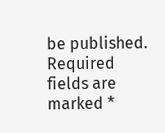be published. Required fields are marked *